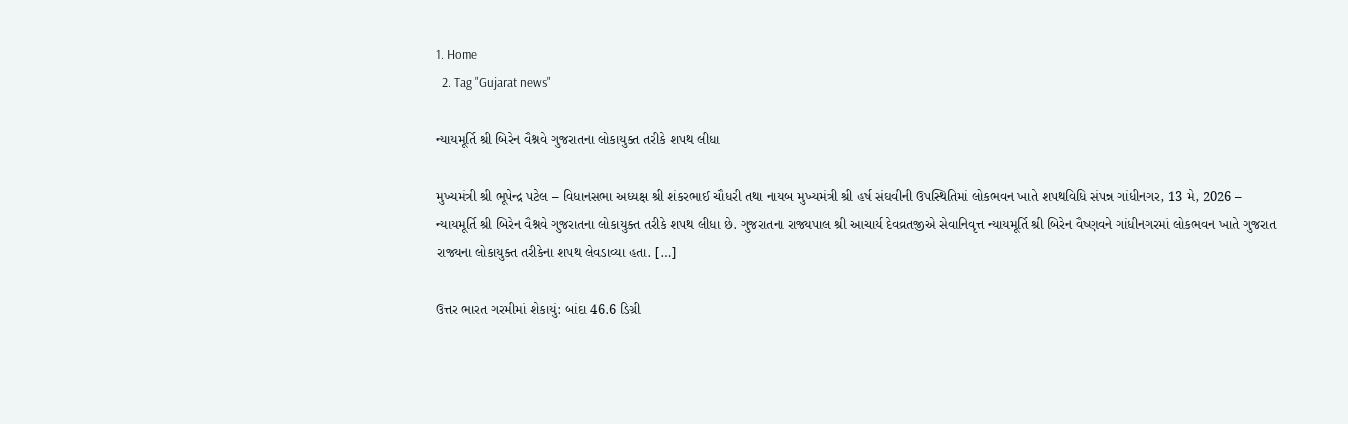1. Home
  2. Tag "Gujarat news"

ન્યાયમૂર્તિ શ્રી બિરેન વૈશ્નવે ગુજરાતના લોકાયુક્ત તરીકે શપથ લીધા

મુખ્યમંત્રી શ્રી ભૂપેન્દ્ર પટેલ – વિધાનસભા અધ્યક્ષ શ્રી શંકરભાઈ ચૌધરી તથા નાયબ મુખ્યમંત્રી શ્રી હર્ષ સંઘવીની ઉપસ્થિતિમાં લોકભવન ખાતે શપથવિધિ સંપન્ન ગાંધીનગર, 13 મે, 2026 – ન્યાયમૂર્તિ શ્રી બિરેન વૈશ્નવે ગુજરાતના લોકાયુક્ત તરીકે શપથ લીધા છે. ગુજરાતના રાજ્યપાલ શ્રી આચાર્ય દેવવ્રતજીએ સેવાનિવૃત્ત ન્યાયમૂર્તિ શ્રી બિરેન વૈષ્ણવને ગાંધીનગરમાં લોકભવન ખાતે ગુજરાત રાજ્યના લોકાયુક્ત તરીકેના શપથ લેવડાવ્યા હતા. […]

ઉત્તર ભારત ગરમીમાં શેકાયું: બાંદા 46.6 ડિગ્રી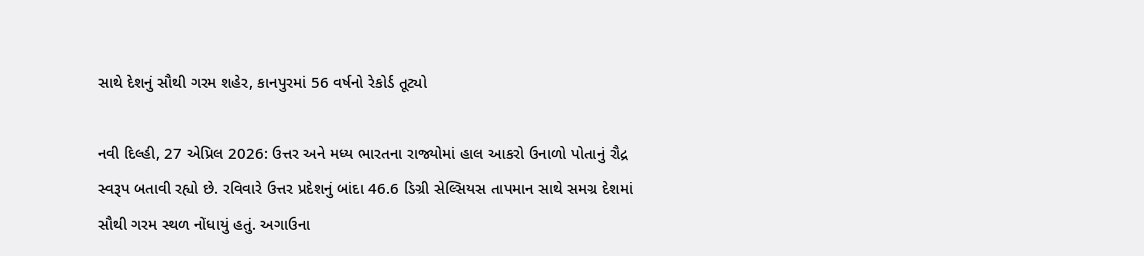સાથે દેશનું સૌથી ગરમ શહેર, કાનપુરમાં 56 વર્ષનો રેકોર્ડ તૂટ્યો

નવી દિલ્હી, 27 એપ્રિલ 2026: ઉત્તર અને મધ્ય ભારતના રાજ્યોમાં હાલ આકરો ઉનાળો પોતાનું રૌદ્ર સ્વરૂપ બતાવી રહ્યો છે. રવિવારે ઉત્તર પ્રદેશનું બાંદા 46.6 ડિગ્રી સેલ્સિયસ તાપમાન સાથે સમગ્ર દેશમાં સૌથી ગરમ સ્થળ નોંધાયું હતું. અગાઉના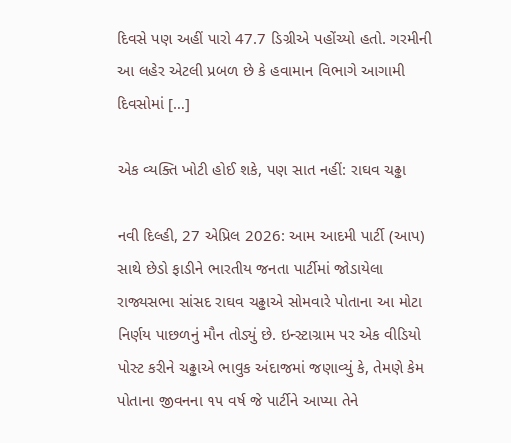દિવસે પણ અહીં પારો 47.7 ડિગ્રીએ પહોંચ્યો હતો. ગરમીની આ લહેર એટલી પ્રબળ છે કે હવામાન વિભાગે આગામી દિવસોમાં […]

એક વ્યક્તિ ખોટી હોઈ શકે, પણ સાત નહીં: રાઘવ ચઢ્ઢા

નવી દિલ્હી, 27 એપ્રિલ 2026: આમ આદમી પાર્ટી (આપ) સાથે છેડો ફાડીને ભારતીય જનતા પાર્ટીમાં જોડાયેલા રાજ્યસભા સાંસદ રાઘવ ચઢ્ઢાએ સોમવારે પોતાના આ મોટા નિર્ણય પાછળનું મૌન તોડ્યું છે. ઇન્સ્ટાગ્રામ પર એક વીડિયો પોસ્ટ કરીને ચઢ્ઢાએ ભાવુક અંદાજમાં જણાવ્યું કે, તેમણે કેમ પોતાના જીવનના ૧૫ વર્ષ જે પાર્ટીને આપ્યા તેને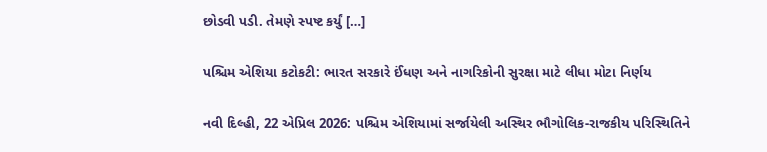છોડવી પડી. તેમણે સ્પષ્ટ કર્યું […]

પશ્ચિમ એશિયા કટોકટી: ભારત સરકારે ઈંધણ અને નાગરિકોની સુરક્ષા માટે લીધા મોટા નિર્ણય

નવી દિલ્હી, 22 એપ્રિલ 2026: પશ્ચિમ એશિયામાં સર્જાયેલી અસ્થિર ભૌગોલિક-રાજકીય પરિસ્થિતિને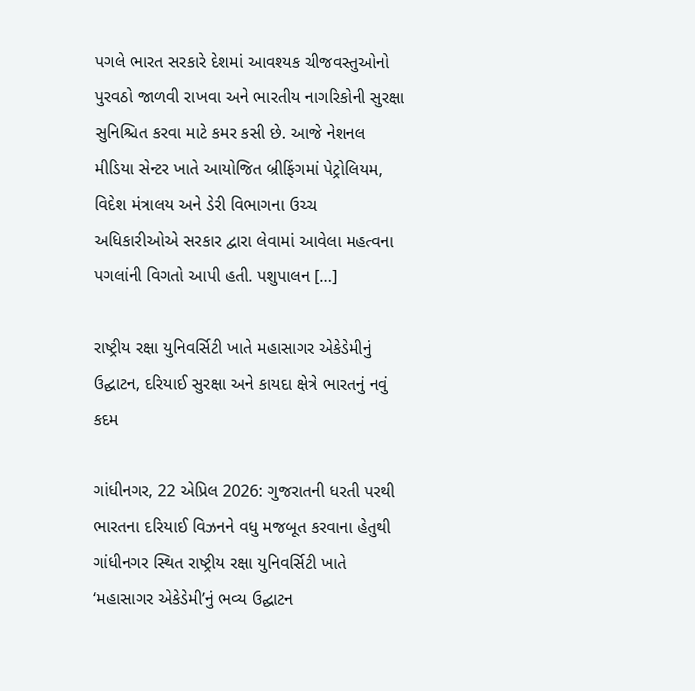પગલે ભારત સરકારે દેશમાં આવશ્યક ચીજવસ્તુઓનો પુરવઠો જાળવી રાખવા અને ભારતીય નાગરિકોની સુરક્ષા સુનિશ્ચિત કરવા માટે કમર કસી છે. આજે નેશનલ મીડિયા સેન્ટર ખાતે આયોજિત બ્રીફિંગમાં પેટ્રોલિયમ, વિદેશ મંત્રાલય અને ડેરી વિભાગના ઉચ્ચ અધિકારીઓએ સરકાર દ્વારા લેવામાં આવેલા મહત્વના પગલાંની વિગતો આપી હતી. પશુપાલન […]

રાષ્ટ્રીય રક્ષા યુનિવર્સિટી ખાતે મહાસાગર એકેડેમીનું ઉદ્ઘાટન, દરિયાઈ સુરક્ષા અને કાયદા ક્ષેત્રે ભારતનું નવું કદમ

ગાંધીનગર, 22 એપ્રિલ 2026: ગુજરાતની ધરતી પરથી ભારતના દરિયાઈ વિઝનને વધુ મજબૂત કરવાના હેતુથી ગાંધીનગર સ્થિત રાષ્ટ્રીય રક્ષા યુનિવર્સિટી ખાતે ‘મહાસાગર એકેડેમી’નું ભવ્ય ઉદ્ઘાટન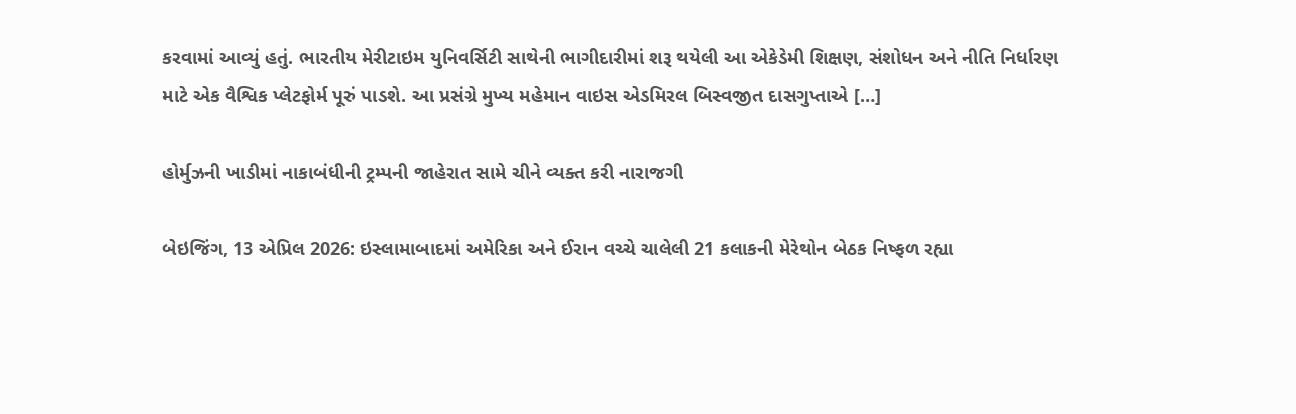કરવામાં આવ્યું હતું. ભારતીય મેરીટાઇમ યુનિવર્સિટી સાથેની ભાગીદારીમાં શરૂ થયેલી આ એકેડેમી શિક્ષણ, સંશોધન અને નીતિ નિર્ધારણ માટે એક વૈશ્વિક પ્લેટફોર્મ પૂરું પાડશે. આ પ્રસંગ્રે મુખ્ય મહેમાન વાઇસ એડમિરલ બિસ્વજીત દાસગુપ્તાએ […]

હોર્મુઝની ખાડીમાં નાકાબંધીની ટ્રમ્પની જાહેરાત સામે ચીને વ્યક્ત કરી નારાજગી

બેઇજિંગ, 13 એપ્રિલ 2026: ઇસ્લામાબાદમાં અમેરિકા અને ઈરાન વચ્ચે ચાલેલી 21 કલાકની મેરેથોન બેઠક નિષ્ફળ રહ્યા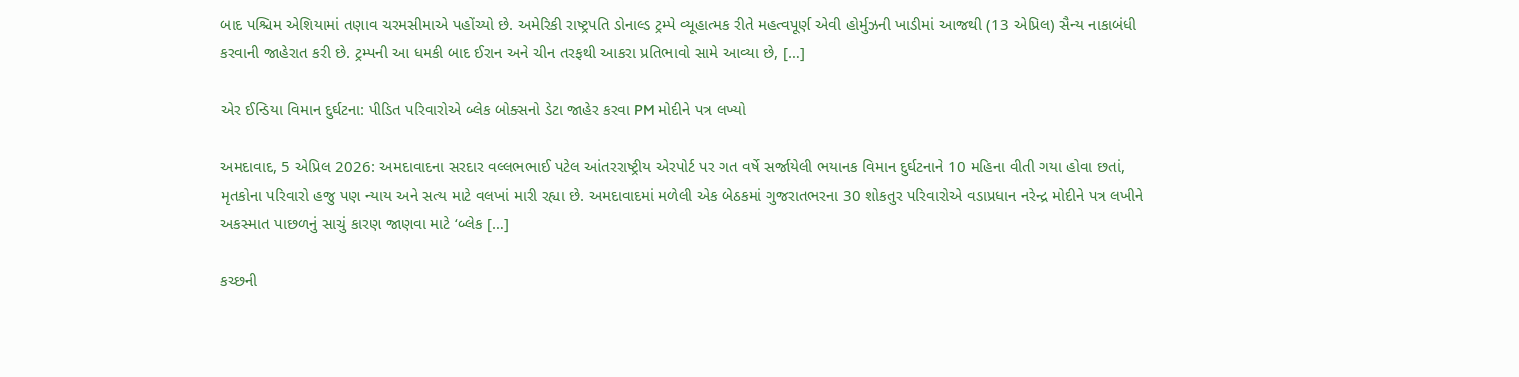બાદ પશ્ચિમ એશિયામાં તણાવ ચરમસીમાએ પહોંચ્યો છે. અમેરિકી રાષ્ટ્રપતિ ડોનાલ્ડ ટ્રમ્પે વ્યૂહાત્મક રીતે મહત્વપૂર્ણ એવી હોર્મુઝની ખાડીમાં આજથી (13 એપ્રિલ) સૈન્ય નાકાબંધી કરવાની જાહેરાત કરી છે. ટ્રમ્પની આ ધમકી બાદ ઈરાન અને ચીન તરફથી આકરા પ્રતિભાવો સામે આવ્યા છે, […]

એર ઈન્ડિયા વિમાન દુર્ઘટના: પીડિત પરિવારોએ બ્લેક બોક્સનો ડેટા જાહેર કરવા PM મોદીને પત્ર લખ્યો

અમદાવાદ, 5 એપ્રિલ 2026: અમદાવાદના સરદાર વલ્લભભાઈ પટેલ આંતરરાષ્ટ્રીય એરપોર્ટ પર ગત વર્ષે સર્જાયેલી ભયાનક વિમાન દુર્ઘટનાને 10 મહિના વીતી ગયા હોવા છતાં, મૃતકોના પરિવારો હજુ પણ ન્યાય અને સત્ય માટે વલખાં મારી રહ્યા છે. અમદાવાદમાં મળેલી એક બેઠકમાં ગુજરાતભરના 30 શોકતુર પરિવારોએ વડાપ્રધાન નરેન્દ્ર મોદીને પત્ર લખીને અકસ્માત પાછળનું સાચું કારણ જાણવા માટે ‘બ્લેક […]

કચ્છની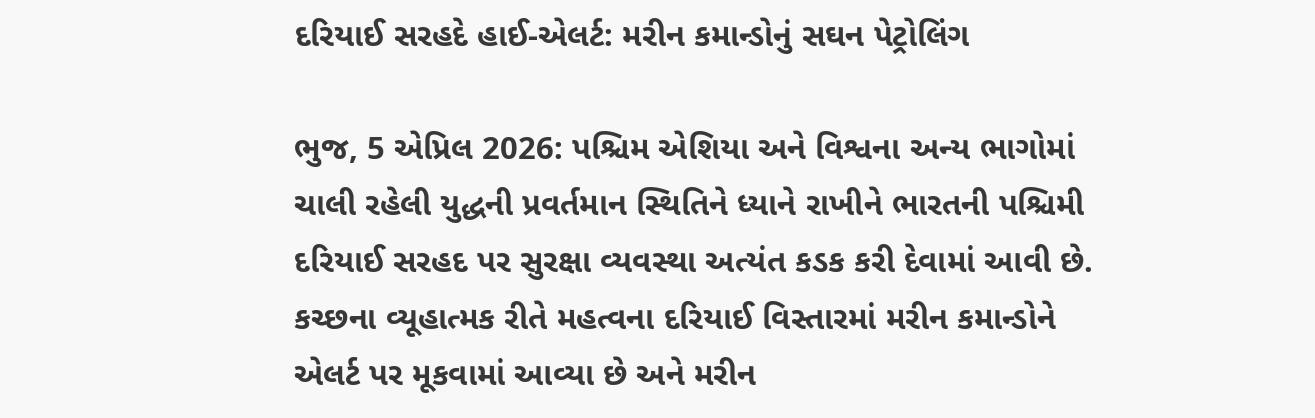દરિયાઈ સરહદે હાઈ-એલર્ટ: મરીન કમાન્ડોનું સઘન પેટ્રોલિંગ

ભુજ, 5 એપ્રિલ 2026: પશ્ચિમ એશિયા અને વિશ્વના અન્ય ભાગોમાં ચાલી રહેલી યુદ્ધની પ્રવર્તમાન સ્થિતિને ધ્યાને રાખીને ભારતની પશ્ચિમી દરિયાઈ સરહદ પર સુરક્ષા વ્યવસ્થા અત્યંત કડક કરી દેવામાં આવી છે. કચ્છના વ્યૂહાત્મક રીતે મહત્વના દરિયાઈ વિસ્તારમાં મરીન કમાન્ડોને એલર્ટ પર મૂકવામાં આવ્યા છે અને મરીન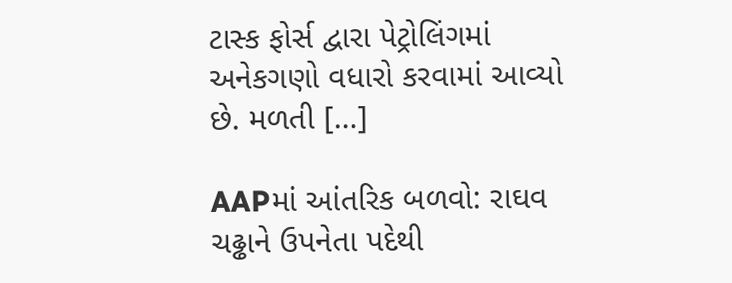ટાસ્ક ફોર્સ દ્વારા પેટ્રોલિંગમાં અનેકગણો વધારો કરવામાં આવ્યો છે. મળતી […]

AAPમાં આંતરિક બળવો: રાઘવ ચઢ્ઢાને ઉપનેતા પદેથી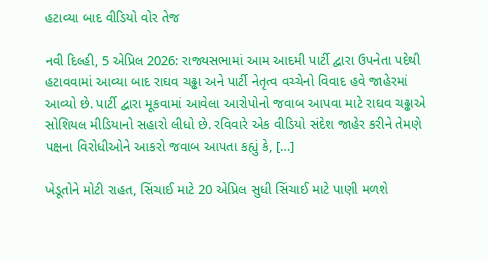હટાવ્યા બાદ વીડિયો વોર તેજ

નવી દિલ્હી, 5 એપ્રિલ 2026: રાજ્યસભામાં આમ આદમી પાર્ટી દ્વારા ઉપનેતા પદેથી હટાવવામાં આવ્યા બાદ રાઘવ ચઢ્ઢા અને પાર્ટી નેતૃત્વ વચ્ચેનો વિવાદ હવે જાહેરમાં આવ્યો છે. પાર્ટી દ્વારા મૂકવામાં આવેલા આરોપોનો જવાબ આપવા માટે રાઘવ ચઢ્ઢાએ સોશિયલ મીડિયાનો સહારો લીધો છે. રવિવારે એક વીડિયો સંદેશ જાહેર કરીને તેમણે પક્ષના વિરોધીઓને આકરો જવાબ આપતા કહ્યું કે, […]

ખેડૂતોને મોટી રાહત, સિંચાઈ માટે 20 એપ્રિલ સુધી સિંચાઈ માટે પાણી મળશે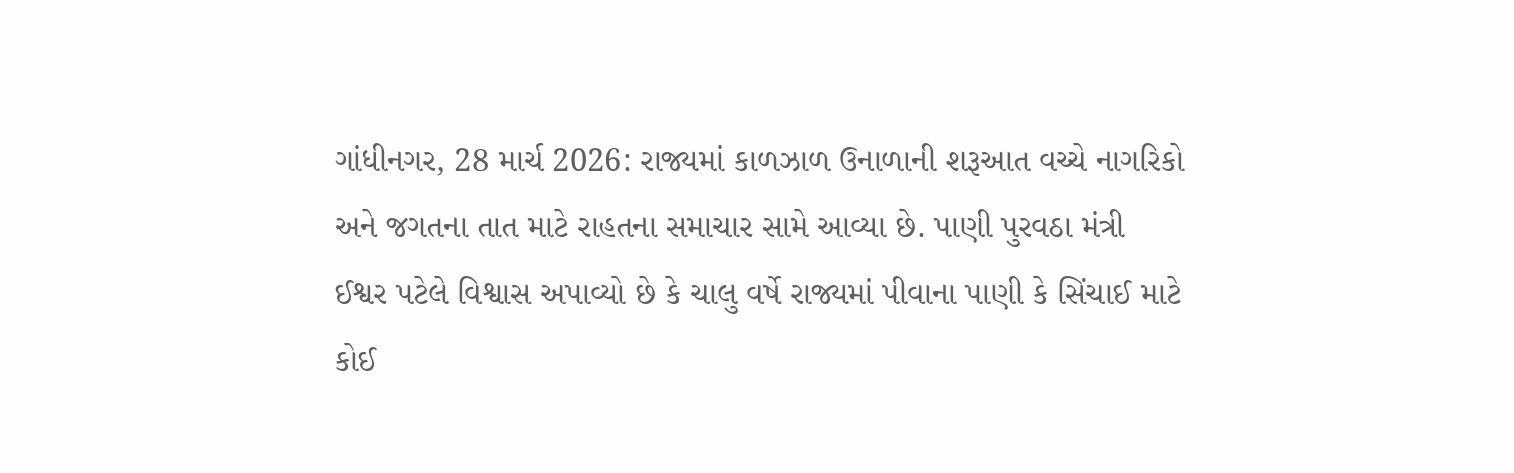ગાંધીનગર, 28 માર્ચ 2026: રાજ્યમાં કાળઝાળ ઉનાળાની શરૂઆત વચ્ચે નાગરિકો અને જગતના તાત માટે રાહતના સમાચાર સામે આવ્યા છે. પાણી પુરવઠા મંત્રી ઈશ્વર પટેલે વિશ્વાસ અપાવ્યો છે કે ચાલુ વર્ષે રાજ્યમાં પીવાના પાણી કે સિંચાઈ માટે કોઈ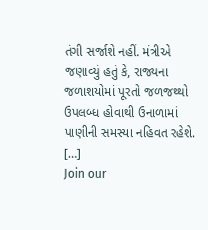તંગી સર્જાશે નહીં. મંત્રીએ જણાવ્યું હતું કે, રાજ્યના જળાશયોમાં પૂરતો જળજથ્થો ઉપલબ્ધ હોવાથી ઉનાળામાં પાણીની સમસ્યા નહિવત રહેશે. […]
Join our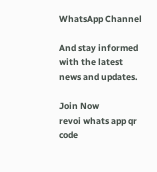WhatsApp Channel

And stay informed with the latest news and updates.

Join Now
revoi whats app qr code